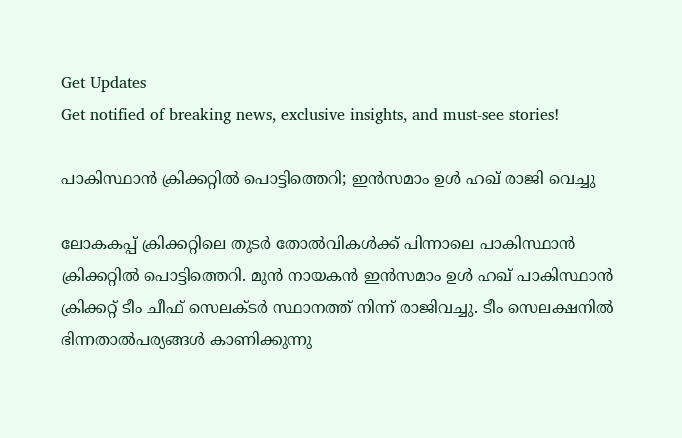Get Updates
Get notified of breaking news, exclusive insights, and must-see stories!

പാകിസ്ഥാന്‍ ക്രിക്കറ്റില്‍ പൊട്ടിത്തെറി; ഇന്‍സമാം ഉള്‍ ഹഖ് രാജി വെച്ചു

ലോകകപ്പ് ക്രിക്കറ്റിലെ തുടര്‍ തോല്‍വികള്‍ക്ക് പിന്നാലെ പാകിസ്ഥാന്‍ ക്രിക്കറ്റില്‍ പൊട്ടിത്തെറി. മുന്‍ നായകന്‍ ഇന്‍സമാം ഉള്‍ ഹഖ് പാകിസ്ഥാന്‍ ക്രിക്കറ്റ് ടീം ചീഫ് സെലക്ടര്‍ സ്ഥാനത്ത് നിന്ന് രാജിവച്ചു. ടീം സെലക്ഷനില്‍ ഭിന്നതാല്‍പര്യങ്ങള്‍ കാണിക്കുന്നു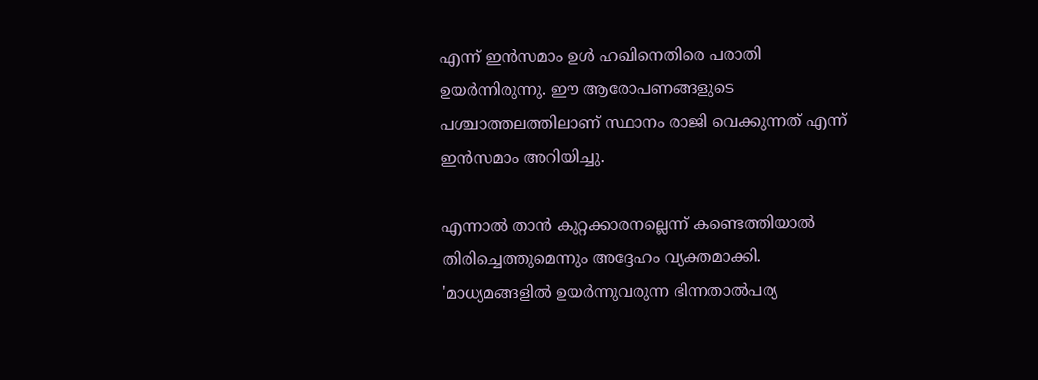എന്ന് ഇന്‍സമാം ഉള്‍ ഹഖിനെതിരെ പരാതി ഉയര്‍ന്നിരുന്നു. ഈ ആരോപണങ്ങളുടെ പശ്ചാത്തലത്തിലാണ് സ്ഥാനം രാജി വെക്കുന്നത് എന്ന് ഇന്‍സമാം അറിയിച്ചു.

എന്നാല്‍ താന്‍ കുറ്റക്കാരനല്ലെന്ന് കണ്ടെത്തിയാല്‍ തിരിച്ചെത്തുമെന്നും അദ്ദേഹം വ്യക്തമാക്കി. 'മാധ്യമങ്ങളില്‍ ഉയര്‍ന്നുവരുന്ന ഭിന്നതാല്‍പര്യ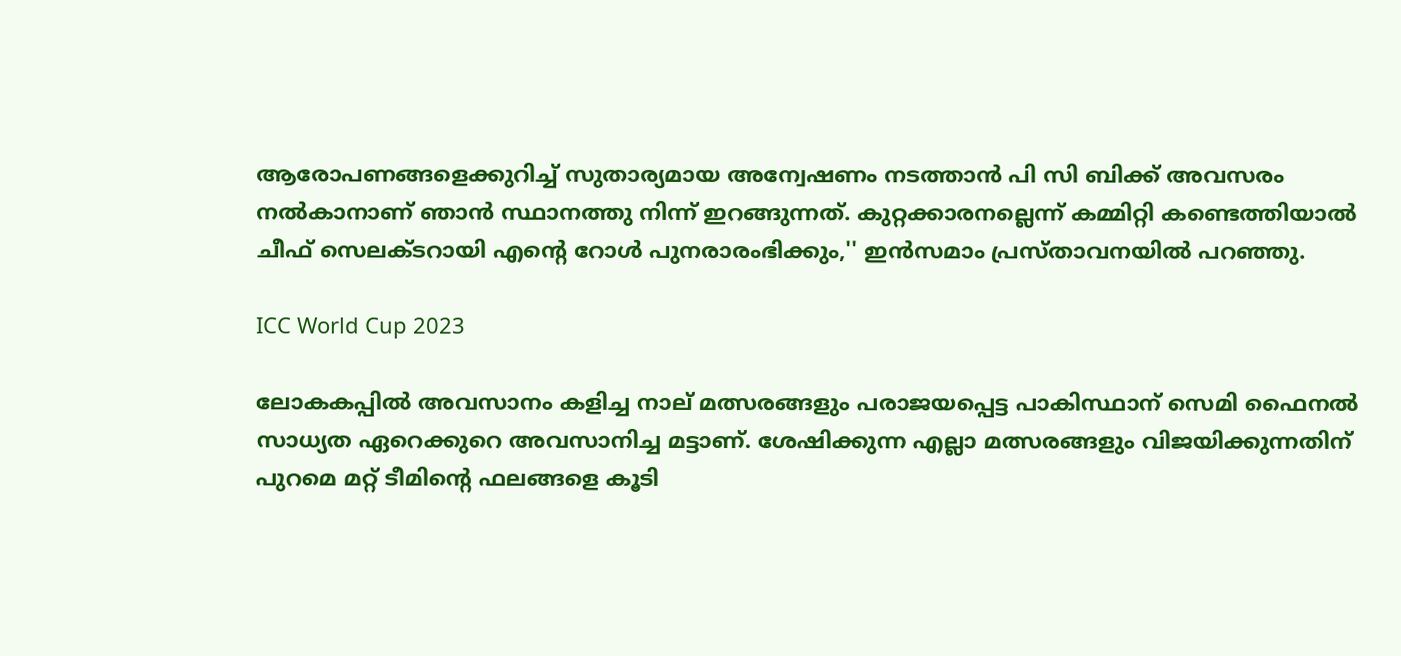ആരോപണങ്ങളെക്കുറിച്ച് സുതാര്യമായ അന്വേഷണം നടത്താന്‍ പി സി ബിക്ക് അവസരം നല്‍കാനാണ് ഞാന്‍ സ്ഥാനത്തു നിന്ന് ഇറങ്ങുന്നത്. കുറ്റക്കാരനല്ലെന്ന് കമ്മിറ്റി കണ്ടെത്തിയാല്‍ ചീഫ് സെലക്ടറായി എന്റെ റോള്‍ പുനരാരംഭിക്കും,'' ഇന്‍സമാം പ്രസ്താവനയില്‍ പറഞ്ഞു.

ICC World Cup 2023

ലോകകപ്പില്‍ അവസാനം കളിച്ച നാല് മത്സരങ്ങളും പരാജയപ്പെട്ട പാകിസ്ഥാന് സെമി ഫൈനല്‍ സാധ്യത ഏറെക്കുറെ അവസാനിച്ച മട്ടാണ്. ശേഷിക്കുന്ന എല്ലാ മത്സരങ്ങളും വിജയിക്കുന്നതിന് പുറമെ മറ്റ് ടീമിന്റെ ഫലങ്ങളെ കൂടി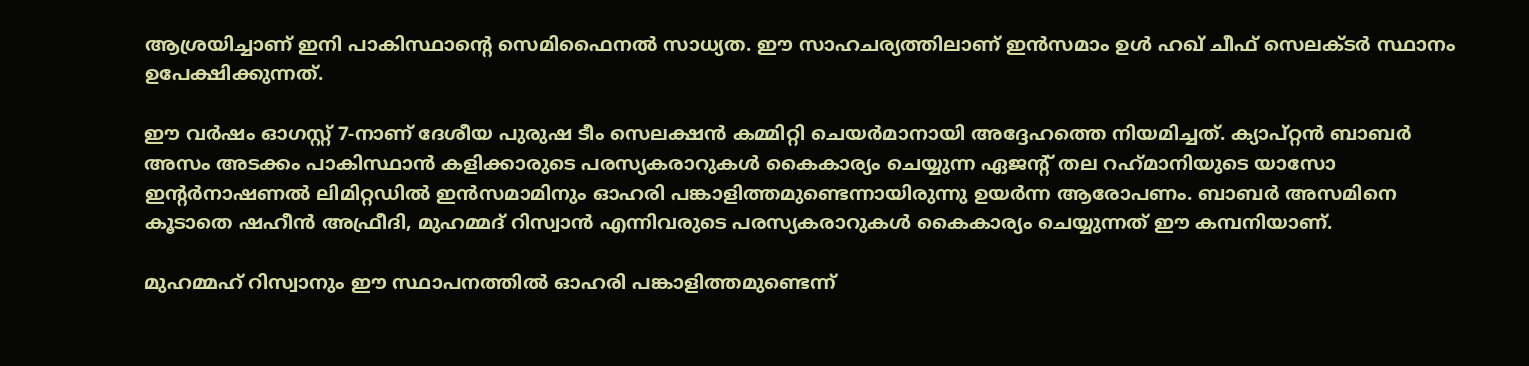ആശ്രയിച്ചാണ് ഇനി പാകിസ്ഥാന്റെ സെമിഫൈനല്‍ സാധ്യത. ഈ സാഹചര്യത്തിലാണ് ഇന്‍സമാം ഉള്‍ ഹഖ് ചീഫ് സെലക്ടര്‍ സ്ഥാനം ഉപേക്ഷിക്കുന്നത്.

ഈ വര്‍ഷം ഓഗസ്റ്റ് 7-നാണ് ദേശീയ പുരുഷ ടീം സെലക്ഷന്‍ കമ്മിറ്റി ചെയര്‍മാനായി അദ്ദേഹത്തെ നിയമിച്ചത്. ക്യാപ്റ്റന്‍ ബാബര്‍ അസം അടക്കം പാകിസ്ഥാന്‍ കളിക്കാരുടെ പരസ്യകരാറുകള്‍ കൈകാര്യം ചെയ്യുന്ന ഏജന്റ് തല റഹ്‌മാനിയുടെ യാസോ ഇന്റര്‍നാഷണല്‍ ലിമിറ്റഡില്‍ ഇന്‍സമാമിനും ഓഹരി പങ്കാളിത്തമുണ്ടെന്നായിരുന്നു ഉയര്‍ന്ന ആരോപണം. ബാബര്‍ അസമിനെ കൂടാതെ ഷഹീന്‍ അഫ്രീദി, മുഹമ്മദ് റിസ്വാന്‍ എന്നിവരുടെ പരസ്യകരാറുകള്‍ കൈകാര്യം ചെയ്യുന്നത് ഈ കമ്പനിയാണ്.

മുഹമ്മഹ് റിസ്വാനും ഈ സ്ഥാപനത്തില്‍ ഓഹരി പങ്കാളിത്തമുണ്ടെന്ന്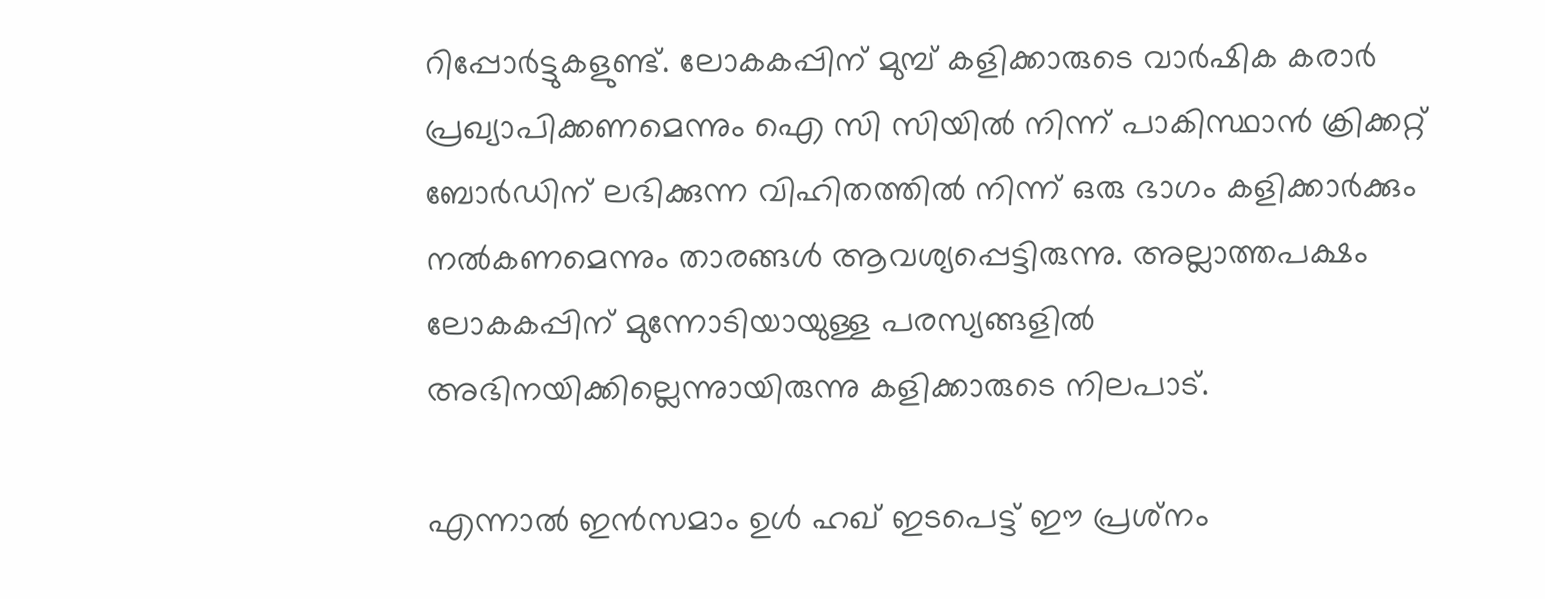റിപ്പോര്‍ട്ടുകളുണ്ട്. ലോകകപ്പിന് മുമ്പ് കളിക്കാരുടെ വാര്‍ഷിക കരാര്‍ പ്രഖ്യാപിക്കണമെന്നും ഐ സി സിയില്‍ നിന്ന് പാകിസ്ഥാന്‍ ക്രിക്കറ്റ് ബോര്‍ഡിന് ലഭിക്കുന്ന വിഹിതത്തില്‍ നിന്ന് ഒരു ഭാഗം കളിക്കാര്‍ക്കും നല്‍കണമെന്നും താരങ്ങള്‍ ആവശ്യപ്പെട്ടിരുന്നു. അല്ലാത്തപക്ഷം ലോകകപ്പിന് മുന്നോടിയായുള്ള പരസ്യങ്ങളില്‍ അഭിനയിക്കില്ലെന്നുായിരുന്നു കളിക്കാരുടെ നിലപാട്.

എന്നാല്‍ ഇന്‍സമാം ഉള്‍ ഹഖ് ഇടപെട്ട് ഈ പ്രശ്‌നം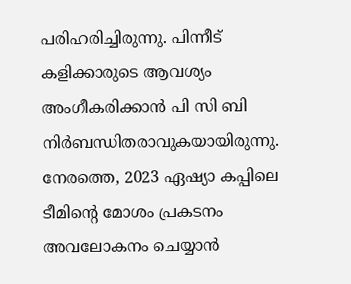പരിഹരിച്ചിരുന്നു. പിന്നീട് കളിക്കാരുടെ ആവശ്യം അംഗീകരിക്കാന്‍ പി സി ബി നിര്‍ബന്ധിതരാവുകയായിരുന്നു. നേരത്തെ, 2023 ഏഷ്യാ കപ്പിലെ ടീമിന്റെ മോശം പ്രകടനം അവലോകനം ചെയ്യാന്‍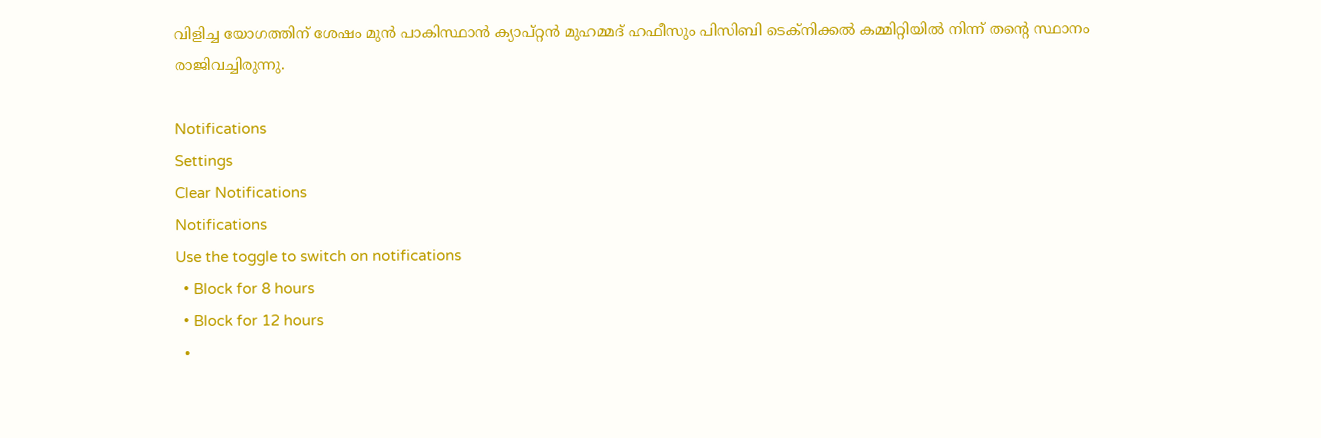വിളിച്ച യോഗത്തിന് ശേഷം മുന്‍ പാകിസ്ഥാന്‍ ക്യാപ്റ്റന്‍ മുഹമ്മദ് ഹഫീസും പിസിബി ടെക്നിക്കല്‍ കമ്മിറ്റിയില്‍ നിന്ന് തന്റെ സ്ഥാനം രാജിവച്ചിരുന്നു.

Notifications
Settings
Clear Notifications
Notifications
Use the toggle to switch on notifications
  • Block for 8 hours
  • Block for 12 hours
  •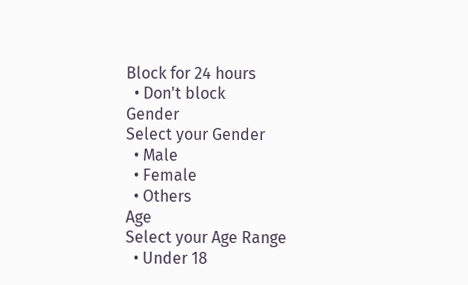Block for 24 hours
  • Don't block
Gender
Select your Gender
  • Male
  • Female
  • Others
Age
Select your Age Range
  • Under 18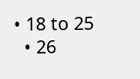• 18 to 25
  • 26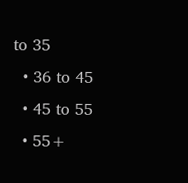to 35
  • 36 to 45
  • 45 to 55
  • 55+